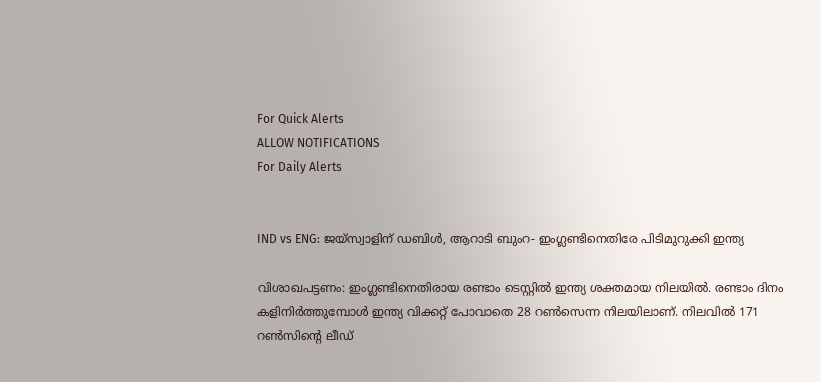For Quick Alerts
ALLOW NOTIFICATIONS
For Daily Alerts


IND vs ENG: ജയ്‌സ്വാളിന് ഡബിള്‍, ആറാടി ബുംറ- ഇംഗ്ലണ്ടിനെതിരേ പിടിമുറുക്കി ഇന്ത്യ

വിശാഖപട്ടണം: ഇംഗ്ലണ്ടിനെതിരായ രണ്ടാം ടെസ്റ്റില്‍ ഇന്ത്യ ശക്തമായ നിലയില്‍. രണ്ടാം ദിനം കളിനിര്‍ത്തുമ്പോള്‍ ഇന്ത്യ വിക്കറ്റ് പോവാതെ 28 റണ്‍സെന്ന നിലയിലാണ്. നിലവില്‍ 171 റണ്‍സിന്റെ ലീഡ്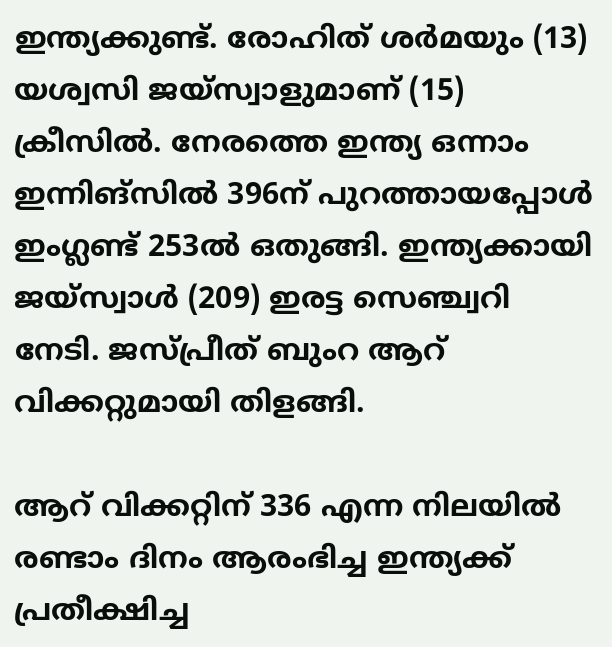ഇന്ത്യക്കുണ്ട്. രോഹിത് ശര്‍മയും (13) യശ്വസി ജയ്‌സ്വാളുമാണ് (15) ക്രീസില്‍. നേരത്തെ ഇന്ത്യ ഒന്നാം ഇന്നിങ്‌സില്‍ 396ന് പുറത്തായപ്പോള്‍ ഇംഗ്ലണ്ട് 253ല്‍ ഒതുങ്ങി. ഇന്ത്യക്കായി ജയ്‌സ്വാള്‍ (209) ഇരട്ട സെഞ്ച്വറി നേടി. ജസ്പ്രീത് ബുംറ ആറ് വിക്കറ്റുമായി തിളങ്ങി.

ആറ് വിക്കറ്റിന് 336 എന്ന നിലയില്‍ രണ്ടാം ദിനം ആരംഭിച്ച ഇന്ത്യക്ക് പ്രതീക്ഷിച്ച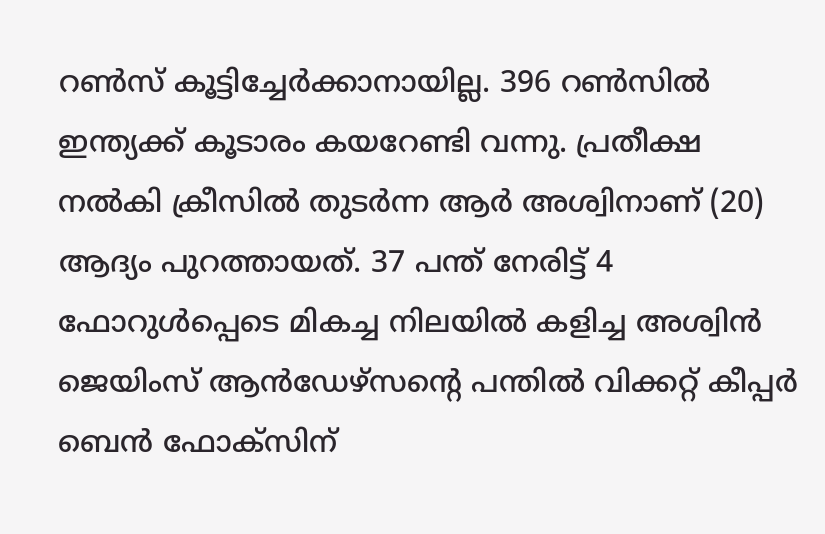റണ്‍സ് കൂട്ടിച്ചേര്‍ക്കാനായില്ല. 396 റണ്‍സില്‍ ഇന്ത്യക്ക് കൂടാരം കയറേണ്ടി വന്നു. പ്രതീക്ഷ നല്‍കി ക്രീസില്‍ തുടര്‍ന്ന ആര്‍ അശ്വിനാണ് (20) ആദ്യം പുറത്തായത്. 37 പന്ത് നേരിട്ട് 4 ഫോറുള്‍പ്പെടെ മികച്ച നിലയില്‍ കളിച്ച അശ്വിന്‍ ജെയിംസ് ആന്‍ഡേഴ്‌സന്റെ പന്തില്‍ വിക്കറ്റ് കീപ്പര്‍ ബെന്‍ ഫോക്‌സിന്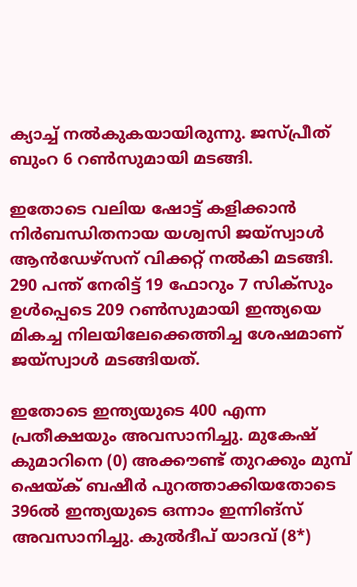ക്യാച്ച് നല്‍കുകയായിരുന്നു. ജസ്പ്രീത് ബുംറ 6 റണ്‍സുമായി മടങ്ങി.

ഇതോടെ വലിയ ഷോട്ട് കളിക്കാന്‍ നിര്‍ബന്ധിതനായ യശ്വസി ജയ്‌സ്വാള്‍ ആന്‍ഡേഴ്‌സന് വിക്കറ്റ് നല്‍കി മടങ്ങി. 290 പന്ത് നേരിട്ട് 19 ഫോറും 7 സിക്‌സും ഉള്‍പ്പെടെ 209 റണ്‍സുമായി ഇന്ത്യയെ മികച്ച നിലയിലേക്കെത്തിച്ച ശേഷമാണ് ജയ്‌സ്വാള്‍ മടങ്ങിയത്.

ഇതോടെ ഇന്ത്യയുടെ 400 എന്ന പ്രതീക്ഷയും അവസാനിച്ചു. മുകേഷ് കുമാറിനെ (0) അക്കൗണ്ട് തുറക്കും മുമ്പ് ഷെയ്ക് ബഷീര്‍ പുറത്താക്കിയതോടെ 396ല്‍ ഇന്ത്യയുടെ ഒന്നാം ഇന്നിങ്‌സ് അവസാനിച്ചു. കുല്‍ദീപ് യാദവ് (8*)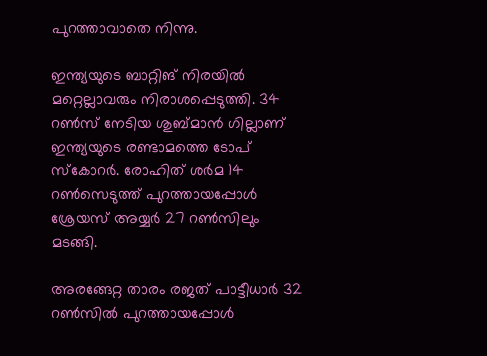പുറത്താവാതെ നിന്നു.

ഇന്ത്യയുടെ ബാറ്റിങ് നിരയില്‍ മറ്റെല്ലാവരും നിരാശപ്പെടുത്തി. 34 റണ്‍സ് നേടിയ ശുബ്മാന്‍ ഗില്ലാണ് ഇന്ത്യയുടെ രണ്ടാമത്തെ ടോപ് സ്‌കോറര്‍. രോഹിത് ശര്‍മ 14 റണ്‍സെടുത്ത് പുറത്തായപ്പോള്‍ ശ്രേയസ് അയ്യര്‍ 27 റണ്‍സിലും മടങ്ങി.

അരങ്ങേറ്റ താരം രജത് പാട്ടീധാര്‍ 32 റണ്‍സില്‍ പുറത്തായപ്പോള്‍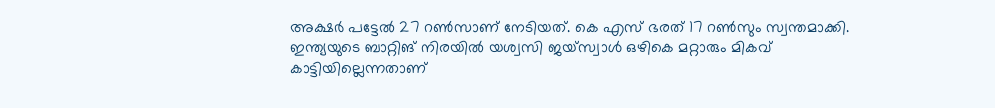അക്ഷര്‍ പട്ടേല്‍ 27 റണ്‍സാണ് നേടിയത്. കെ എസ് ഭരത് 17 റണ്‍സും സ്വന്തമാക്കി. ഇന്ത്യയുടെ ബാറ്റിങ് നിരയില്‍ യശ്വസി ജയ്‌സ്വാള്‍ ഒഴികെ മറ്റാരും മികവ് കാട്ടിയില്ലെന്നതാണ്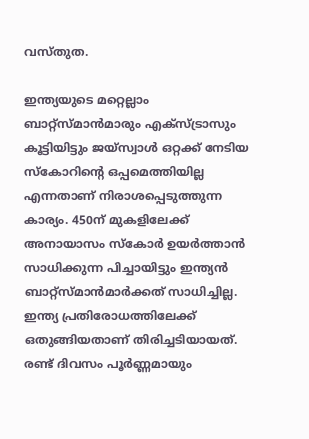വസ്തുത.

ഇന്ത്യയുടെ മറ്റെല്ലാം ബാറ്റ്‌സ്മാന്‍മാരും എക്‌സ്ട്രാസും കൂട്ടിയിട്ടും ജയ്‌സ്വാള്‍ ഒറ്റക്ക് നേടിയ സ്‌കോറിന്റെ ഒപ്പമെത്തിയില്ല എന്നതാണ് നിരാശപ്പെടുത്തുന്ന കാര്യം. 450ന് മുകളിലേക്ക് അനായാസം സ്‌കോര്‍ ഉയര്‍ത്താന്‍ സാധിക്കുന്ന പിച്ചായിട്ടും ഇന്ത്യന്‍ ബാറ്റ്‌സ്മാന്‍മാര്‍ക്കത് സാധിച്ചില്ല. ഇന്ത്യ പ്രതിരോധത്തിലേക്ക് ഒതുങ്ങിയതാണ് തിരിച്ചടിയായത്. രണ്ട് ദിവസം പൂര്‍ണ്ണമായും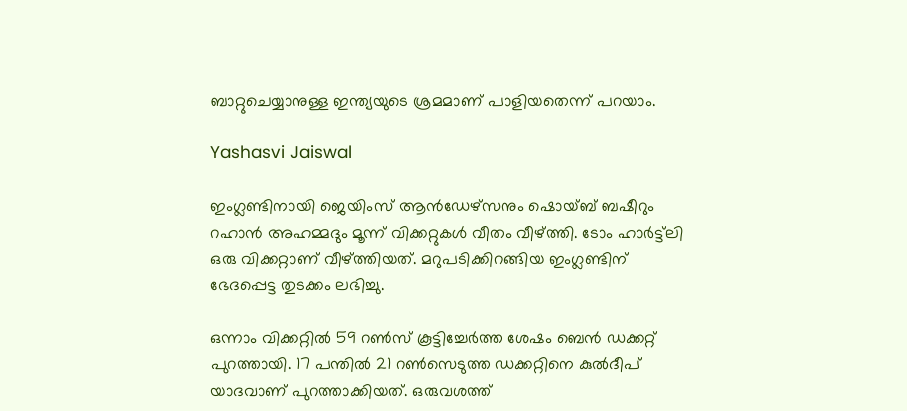ബാറ്റുചെയ്യാനുള്ള ഇന്ത്യയുടെ ശ്രമമാണ് പാളിയതെന്ന് പറയാം.

Yashasvi Jaiswal

ഇംഗ്ലണ്ടിനായി ജെയിംസ് ആന്‍ഡേഴ്‌സനും ഷൊയ്ബ് ബഷീറും റഹാന്‍ അഹമ്മദും മൂന്ന് വിക്കറ്റുകള്‍ വീതം വീഴ്ത്തി. ടോം ഹാര്‍ട്ട്‌ലി ഒരു വിക്കറ്റാണ് വീഴ്ത്തിയത്. മറുപടിക്കിറങ്ങിയ ഇംഗ്ലണ്ടിന് ഭേദപ്പെട്ട തുടക്കം ലഭിച്ചു.

ഒന്നാം വിക്കറ്റില്‍ 59 റണ്‍സ് കൂട്ടിച്ചേര്‍ത്ത ശേഷം ബെന്‍ ഡക്കറ്റ് പുറത്തായി. 17 പന്തില്‍ 21 റണ്‍സെടുത്ത ഡക്കറ്റിനെ കുല്‍ദീപ് യാദവാണ് പുറത്താക്കിയത്. ഒരുവശത്ത്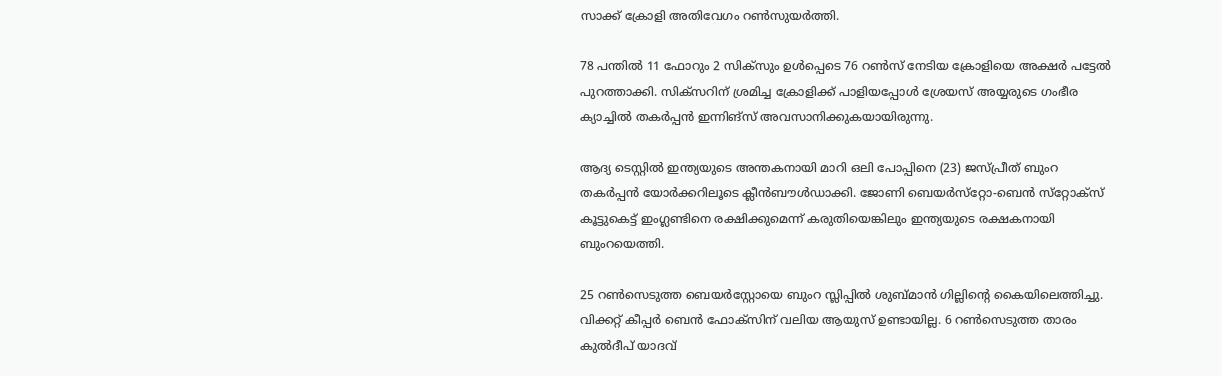സാക്ക് ക്രോളി അതിവേഗം റണ്‍സുയര്‍ത്തി.

78 പന്തില്‍ 11 ഫോറും 2 സിക്‌സും ഉള്‍പ്പെടെ 76 റണ്‍സ് നേടിയ ക്രോളിയെ അക്ഷര്‍ പട്ടേല്‍ പുറത്താക്കി. സിക്‌സറിന് ശ്രമിച്ച ക്രോളിക്ക് പാളിയപ്പോള്‍ ശ്രേയസ് അയ്യരുടെ ഗംഭീര ക്യാച്ചില്‍ തകര്‍പ്പന്‍ ഇന്നിങ്‌സ് അവസാനിക്കുകയായിരുന്നു.

ആദ്യ ടെസ്റ്റില്‍ ഇന്ത്യയുടെ അന്തകനായി മാറി ഒലി പോപ്പിനെ (23) ജസ്പ്രീത് ബുംറ തകര്‍പ്പന്‍ യോര്‍ക്കറിലൂടെ ക്ലീന്‍ബൗള്‍ഡാക്കി. ജോണി ബെയര്‍സ്‌റ്റോ-ബെന്‍ സ്‌റ്റോക്‌സ് കൂട്ടുകെട്ട് ഇംഗ്ലണ്ടിനെ രക്ഷിക്കുമെന്ന് കരുതിയെങ്കിലും ഇന്ത്യയുടെ രക്ഷകനായി ബുംറയെത്തി.

25 റണ്‍സെടുത്ത ബെയര്‍‌സ്റ്റോയെ ബുംറ സ്ലിപ്പില്‍ ശുബ്മാന്‍ ഗില്ലിന്റെ കൈയിലെത്തിച്ചു. വിക്കറ്റ് കീപ്പര്‍ ബെന്‍ ഫോക്‌സിന് വലിയ ആയുസ് ഉണ്ടായില്ല. 6 റണ്‍സെടുത്ത താരം കുല്‍ദീപ് യാദവ്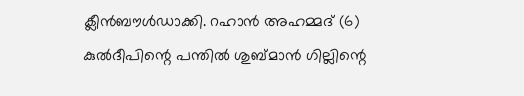ക്ലീന്‍ബൗള്‍ഡാക്കി. റഹാന്‍ അഹമ്മദ് (6) കുല്‍ദീപിന്റെ പന്തില്‍ ശുബ്മാന്‍ ഗില്ലിന്റെ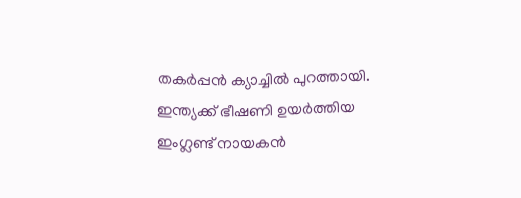തകര്‍പ്പന്‍ ക്യാച്ചില്‍ പുറത്തായി. ഇന്ത്യക്ക് ഭീഷണി ഉയര്‍ത്തിയ ഇംഗ്ലണ്ട് നായകന്‍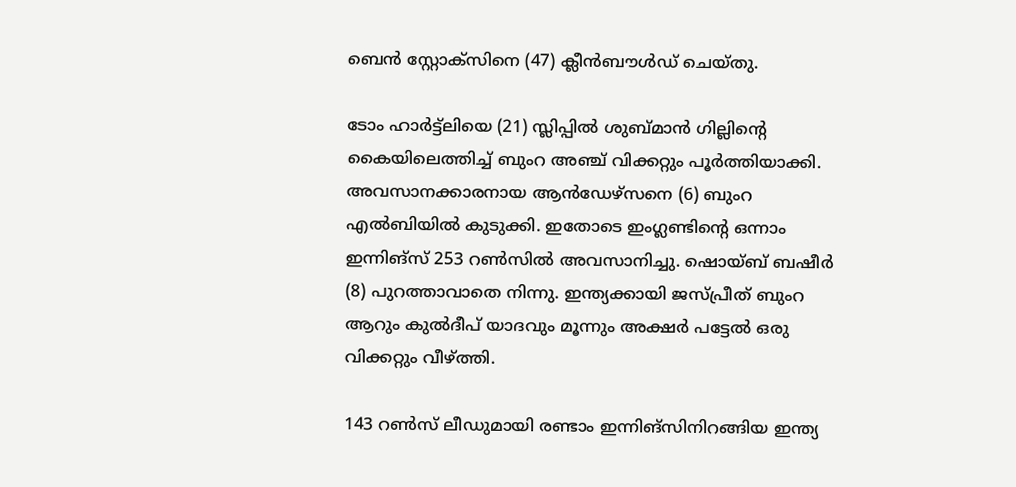ബെന്‍ സ്റ്റോക്‌സിനെ (47) ക്ലീന്‍ബൗള്‍ഡ് ചെയ്തു.

ടോം ഹാര്‍ട്ട്‌ലിയെ (21) സ്ലിപ്പില്‍ ശുബ്മാന്‍ ഗില്ലിന്റെ കൈയിലെത്തിച്ച് ബുംറ അഞ്ച് വിക്കറ്റും പൂര്‍ത്തിയാക്കി. അവസാനക്കാരനായ ആന്‍ഡേഴ്‌സനെ (6) ബുംറ എല്‍ബിയില്‍ കുടുക്കി. ഇതോടെ ഇംഗ്ലണ്ടിന്റെ ഒന്നാം ഇന്നിങ്‌സ് 253 റണ്‍സില്‍ അവസാനിച്ചു. ഷൊയ്ബ് ബഷീര്‍ (8) പുറത്താവാതെ നിന്നു. ഇന്ത്യക്കായി ജസ്പ്രീത് ബുംറ ആറും കുല്‍ദീപ് യാദവും മൂന്നും അക്ഷര്‍ പട്ടേല്‍ ഒരു വിക്കറ്റും വീഴ്ത്തി.

143 റണ്‍സ് ലീഡുമായി രണ്ടാം ഇന്നിങ്‌സിനിറങ്ങിയ ഇന്ത്യ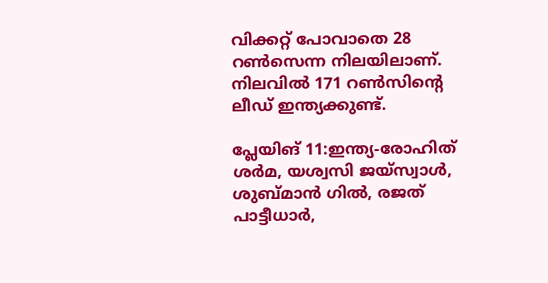വിക്കറ്റ് പോവാതെ 28 റണ്‍സെന്ന നിലയിലാണ്. നിലവില്‍ 171 റണ്‍സിന്റെ ലീഡ് ഇന്ത്യക്കുണ്ട്.

പ്ലേയിങ് 11:ഇന്ത്യ-രോഹിത് ശര്‍മ, യശ്വസി ജയ്സ്വാള്‍, ശുബ്മാന്‍ ഗില്‍, രജത് പാട്ടീധാര്‍,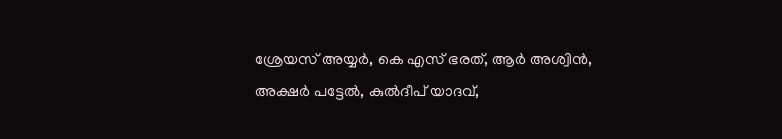ശ്രേയസ് അയ്യര്‍, കെ എസ് ഭരത്, ആര്‍ അശ്വിന്‍, അക്ഷര്‍ പട്ടേല്‍, കുല്‍ദീപ് യാദവ്,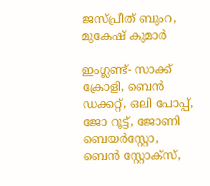ജസ്പ്രീത് ബുംറ, മുകേഷ് കുമാര്‍

ഇംഗ്ലണ്ട്- സാക്ക് ക്രോളി, ബെന്‍ ഡക്കറ്റ്, ഒലി പോപ്പ്, ജോ റൂട്ട്, ജോണി ബെയര്‍സ്റ്റോ, ബെന്‍ സ്റ്റോക്സ്,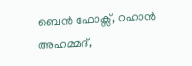ബെന്‍ ഫോക്സ്, റഹാന്‍ അഹമ്മദ്,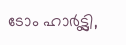ടോം ഹാര്‍ട്ട്ലി,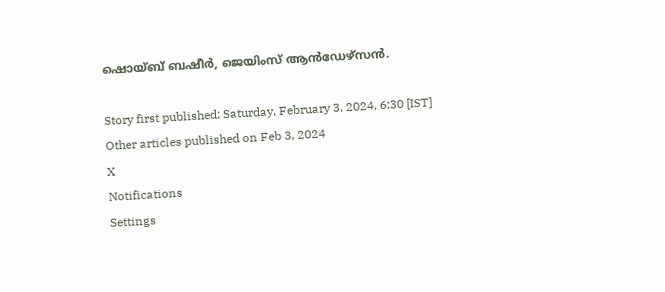ഷൊയ്ബ് ബഷീര്‍, ജെയിംസ് ആന്‍ഡേഴ്സന്‍.

Story first published: Saturday, February 3, 2024, 6:30 [IST]
Other articles published on Feb 3, 2024
X
Notifications
Settings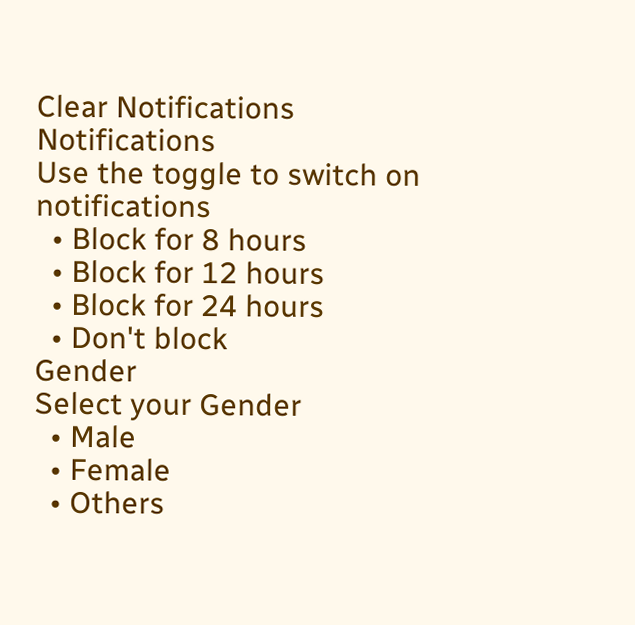Clear Notifications
Notifications
Use the toggle to switch on notifications
  • Block for 8 hours
  • Block for 12 hours
  • Block for 24 hours
  • Don't block
Gender
Select your Gender
  • Male
  • Female
  • Others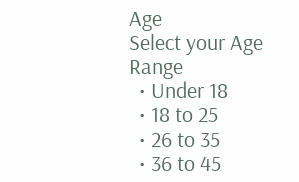Age
Select your Age Range
  • Under 18
  • 18 to 25
  • 26 to 35
  • 36 to 45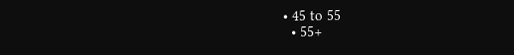• 45 to 55
  • 55+